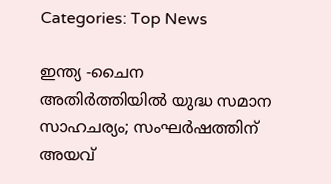Categories: Top News

ഇന്ത്യ -ചൈന അതിര്‍ത്തിയില്‍ യുദ്ധ സമാന സാഹചര്യം; സംഘര്‍ഷത്തിന് അയവ്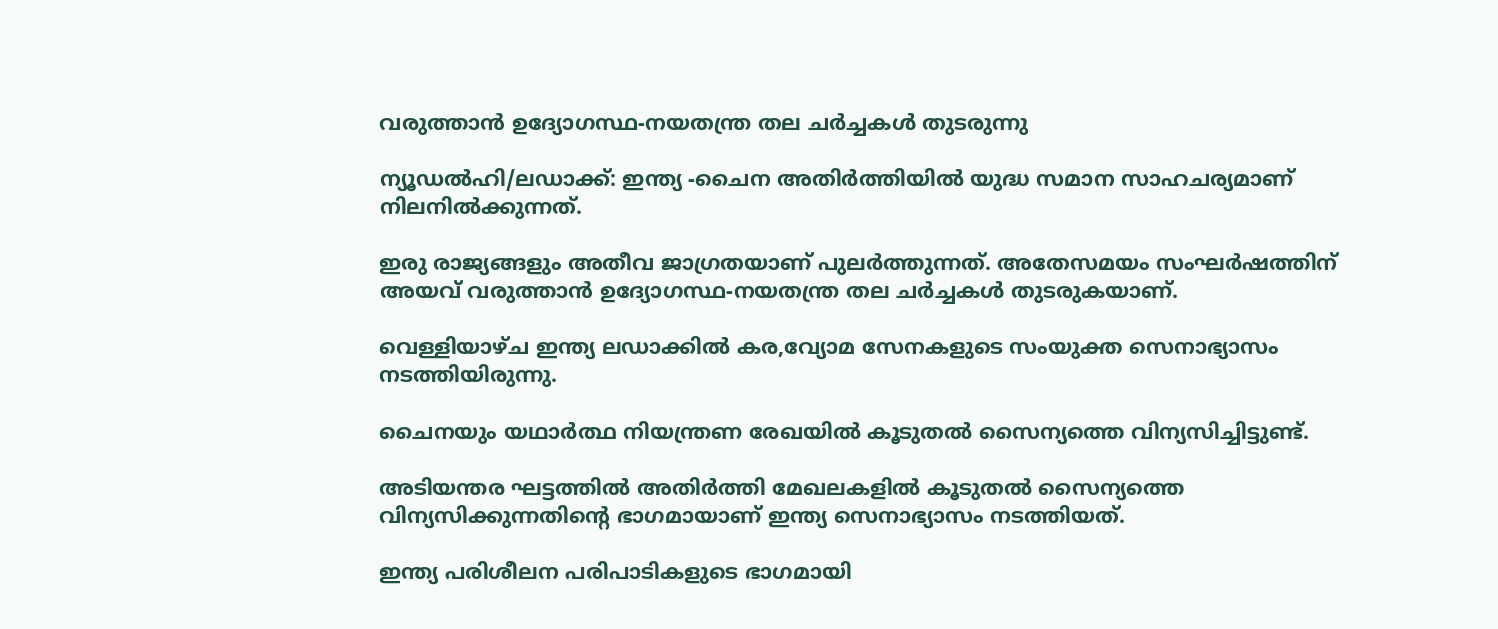വരുത്താന്‍ ഉദ്യോഗസ്ഥ-നയതന്ത്ര തല ചര്‍ച്ചകള്‍ തുടരുന്നു

ന്യൂഡല്‍ഹി/ലഡാക്ക്: ഇന്ത്യ -ചൈന അതിര്‍ത്തിയില്‍ യുദ്ധ സമാന സാഹചര്യമാണ് നിലനില്‍ക്കുന്നത്.

ഇരു രാജ്യങ്ങളും അതീവ ജാഗ്രതയാണ് പുലര്‍ത്തുന്നത്. അതേസമയം സംഘര്‍ഷത്തിന് അയവ് വരുത്താന്‍ ഉദ്യോഗസ്ഥ-നയതന്ത്ര തല ചര്‍ച്ചകള്‍ തുടരുകയാണ്.

വെള്ളിയാഴ്ച ഇന്ത്യ ലഡാക്കില്‍ കര,വ്യോമ സേനകളുടെ സംയുക്ത സെനാഭ്യാസം നടത്തിയിരുന്നു.

ചൈനയും യഥാര്‍ത്ഥ നിയന്ത്രണ രേഖയില്‍ കൂടുതല്‍ സൈന്യത്തെ വിന്യസിച്ചിട്ടുണ്ട്.

അടിയന്തര ഘട്ടത്തില്‍ അതിര്‍ത്തി മേഖലകളില്‍ കൂടുതല്‍ സൈന്യത്തെ വിന്യസിക്കുന്നതിന്‍റെ ഭാഗമായാണ് ഇന്ത്യ സെനാഭ്യാസം നടത്തിയത്.

ഇന്ത്യ പരിശീലന പരിപാടികളുടെ ഭാഗമായി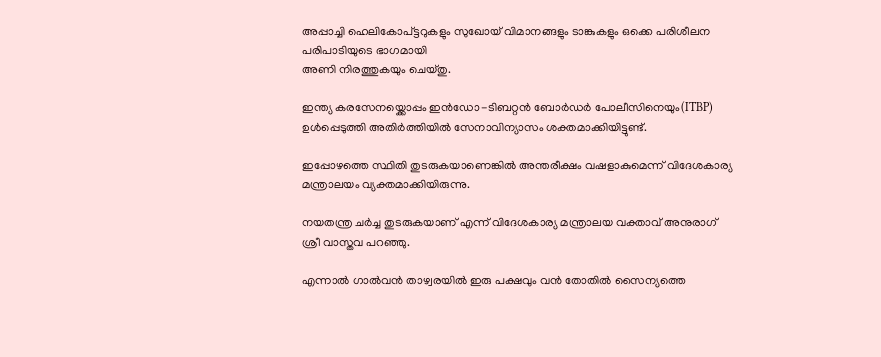അപ്പാച്ചി ഹെലികോപ്ട്ടറുകളും സുഖോയ് വിമാനങ്ങളും ടാങ്കുകളും ഒക്കെ പരിശീലന പരിപാടിയുടെ ഭാഗമായി
അണി നിരത്തുകയും ചെയ്തു.

ഇന്ത്യ കരസേനയ്ക്കൊപ്പം ഇന്‍ഡോ-ടിബറ്റന്‍ ബോര്‍ഡര്‍ പോലീസിനെയും(ITBP) ഉള്‍പ്പെടുത്തി അതിര്‍ത്തിയില്‍ സേനാവിന്യാസം ശക്തമാക്കിയിട്ടുണ്ട്.

ഇപ്പോഴത്തെ സ്ഥിതി തുടരുകയാണെങ്കില്‍ അന്തരീക്ഷം വഷളാകുമെന്ന് വിദേശകാര്യ മന്ത്രാലയം വ്യക്തമാക്കിയിരുന്നു.

നയതന്ത്ര ചര്‍ച്ച തുടരുകയാണ് എന്ന് വിദേശകാര്യ മന്ത്രാലയ വക്താവ് അനുരാഗ് ശ്രീ വാസ്തവ പറഞ്ഞു.

എന്നാല്‍ ഗാല്‍വന്‍ താഴ്വരയില്‍ ഇരു പക്ഷവും വന്‍ തോതില്‍ സൈന്യത്തെ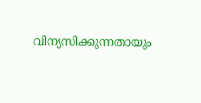വിന്യസിക്കുന്നതായും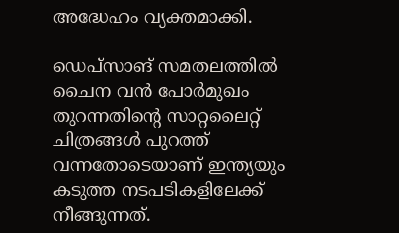അദ്ധേഹം വ്യക്തമാക്കി.

ഡെപ്സാങ് സമതലത്തില്‍ ചൈന വന്‍ പോര്‍മുഖം തുറന്നതിന്‍റെ സാറ്റലൈറ്റ് ചിത്രങ്ങള്‍ പുറത്ത് വന്നതോടെയാണ് ഇന്ത്യയും കടുത്ത നടപടികളിലേക്ക് നീങ്ങുന്നത്‌.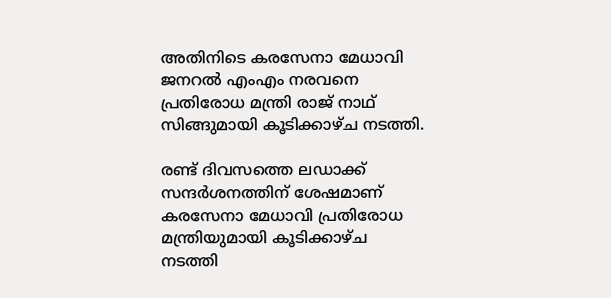അതിനിടെ കരസേനാ മേധാവി ജനറല്‍ എംഎം നരവനെ പ്രതിരോധ മന്ത്രി രാജ് നാഥ്‌ സിങ്ങുമായി കൂടിക്കാഴ്ച നടത്തി.

രണ്ട് ദിവസത്തെ ലഡാക്ക് സന്ദര്‍ശനത്തിന് ശേഷമാണ് കരസേനാ മേധാവി പ്രതിരോധ മന്ത്രിയുമായി കൂടിക്കാഴ്ച നടത്തി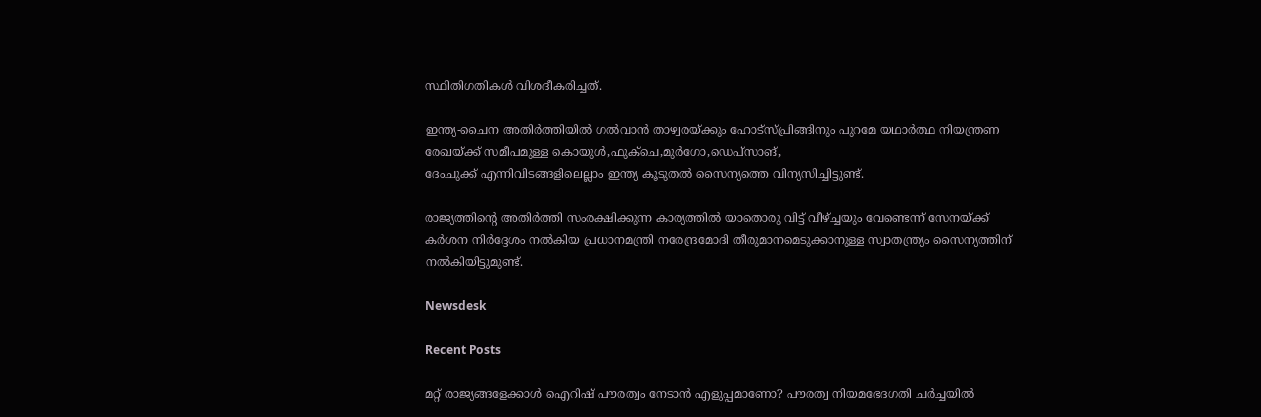സ്ഥിതിഗതികള്‍ വിശദീകരിച്ചത്.

ഇന്ത്യ-ചൈന അതിര്‍ത്തിയില്‍ ഗല്‍വാന്‍ താഴ്വരയ്ക്കും ഹോട്സ്പ്രിങ്ങിനും പുറമേ യഥാര്‍ത്ഥ നിയന്ത്രണ രേഖയ്ക്ക് സമീപമുള്ള കൊയുള്‍,ഫുക്ചെ,മുര്‍ഗോ,ഡെപ്സാങ്,
ദേംചുക്ക് എന്നിവിടങ്ങളിലെല്ലാം ഇന്ത്യ കൂടുതല്‍ സൈന്യത്തെ വിന്യസിച്ചിട്ടുണ്ട്.

രാജ്യത്തിന്‍റെ അതിര്‍ത്തി സംരക്ഷിക്കുന്ന കാര്യത്തില്‍ യാതൊരു വിട്ട് വീഴ്ച്ചയും വേണ്ടെന്ന് സേനയ്ക്ക് കര്‍ശന നിര്‍ദ്ദേശം നല്‍കിയ പ്രധാനമന്ത്രി നരേന്ദ്രമോദി തീരുമാനമെടുക്കാനുള്ള സ്വാതന്ത്ര്യം സൈന്യത്തിന് നല്‍കിയിട്ടുമുണ്ട്.

Newsdesk

Recent Posts

മറ്റ് രാജ്യങ്ങളേക്കാൾ ഐറിഷ് പൗരത്വം നേടാൻ എളുപ്പമാണോ? പൗരത്വ നിയമഭേദഗതി ചർച്ചയിൽ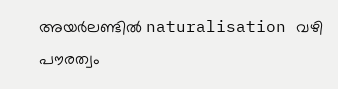അയർലണ്ടിൽ naturalisation വഴി പൗരത്വം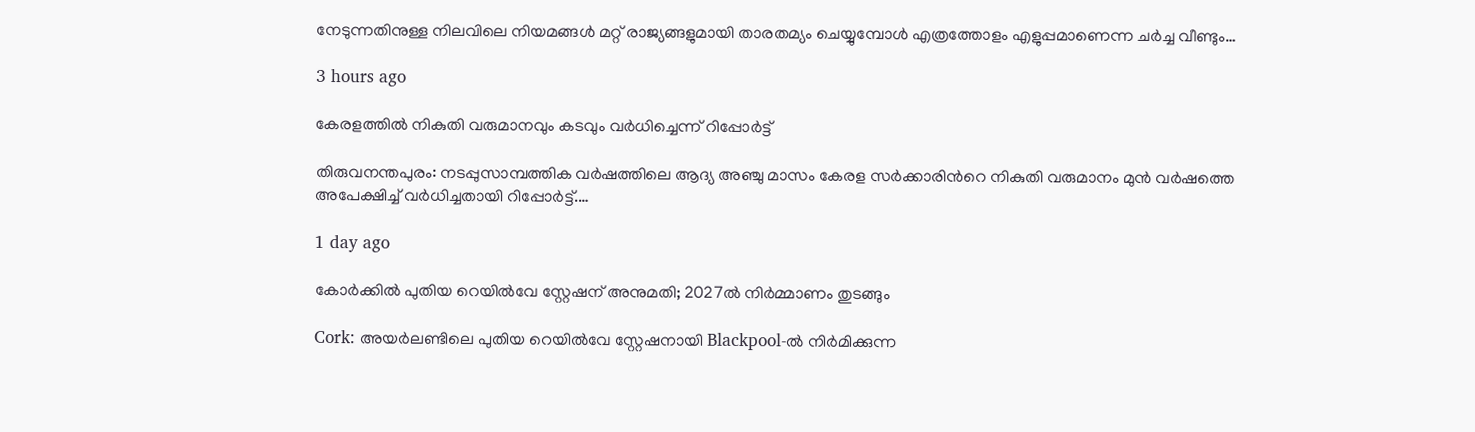നേടുന്നതിനുള്ള നിലവിലെ നിയമങ്ങൾ മറ്റ് രാജ്യങ്ങളുമായി താരതമ്യം ചെയ്യുമ്പോൾ എത്രത്തോളം എളുപ്പമാണെന്ന ചർച്ച വീണ്ടും…

3 hours ago

കേരളത്തിൽ നികുതി വരുമാനവും കടവും വർധിച്ചെന്ന് റിപ്പോർട്ട്

തിരുവനന്തപുരം: നടപ്പുസാമ്പത്തിക വർഷത്തിലെ ആദ്യ അഞ്ചു മാസം കേരള സര്‍ക്കാരിന്‍റെ നികുതി വരുമാനം മുന്‍ വര്‍ഷത്തെ അപേക്ഷിച്ച് വർധിച്ചതായി റിപ്പോർട്ട്.…

1 day ago

കോർക്കിൽ പുതിയ റെയിൽവേ സ്റ്റേഷന് അനുമതി; 2027ൽ നിർമ്മാണം തുടങ്ങും

Cork: അയർലണ്ടിലെ പുതിയ റെയിൽവേ സ്റ്റേഷനായി Blackpool-ൽ നിർമിക്കുന്ന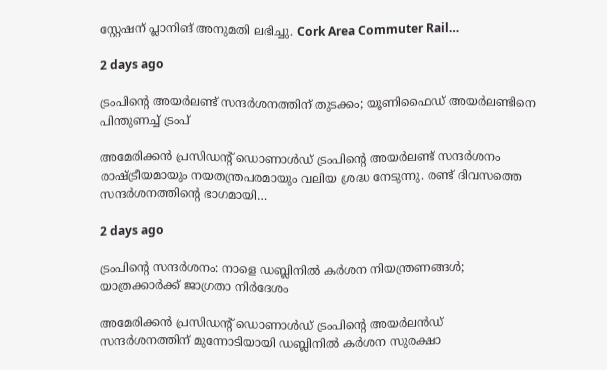സ്റ്റേഷന് പ്ലാനിങ് അനുമതി ലഭിച്ചു. Cork Area Commuter Rail…

2 days ago

ട്രംപിന്റെ അയർലണ്ട് സന്ദർശനത്തിന് തുടക്കം; യൂണിഫൈഡ് അയർലണ്ടിനെ പിന്തുണച്ച് ട്രംപ്

അമേരിക്കൻ പ്രസിഡന്റ് ഡൊണാൾഡ് ട്രംപിന്റെ അയർലണ്ട് സന്ദർശനം രാഷ്ട്രീയമായും നയതന്ത്രപരമായും വലിയ ശ്രദ്ധ നേടുന്നു. രണ്ട് ദിവസത്തെ സന്ദർശനത്തിന്റെ ഭാഗമായി…

2 days ago

ട്രംപിന്റെ സന്ദർശനം: നാളെ ഡബ്ലിനിൽ കർശന നിയന്ത്രണങ്ങൾ; യാത്രക്കാർക്ക് ജാഗ്രതാ നിർദേശം

അമേരിക്കൻ പ്രസിഡന്റ് ഡൊണാൾഡ് ട്രംപിന്റെ അയർലൻഡ് സന്ദർശനത്തിന് മുന്നോടിയായി ഡബ്ലിനിൽ കർശന സുരക്ഷാ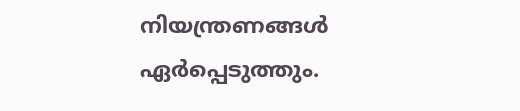നിയന്ത്രണങ്ങൾ ഏർപ്പെടുത്തും.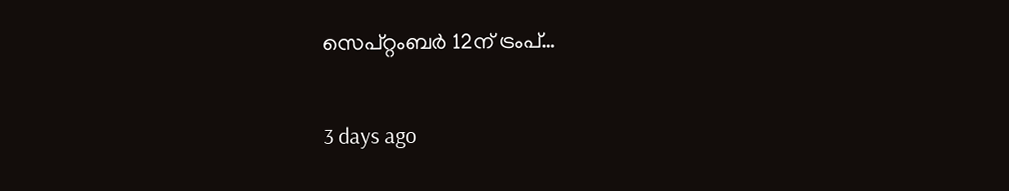സെപ്റ്റംബർ 12ന് ട്രംപ്…

3 days ago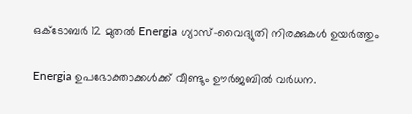ഒക്ടോബർ 12 മുതൽ Energia ഗ്യാസ്–വൈദ്യുതി നിരക്കുകൾ ഉയർത്തും

Energia ഉപഭോക്താക്കൾക്ക് വീണ്ടും ഊർജബിൽ വർധന.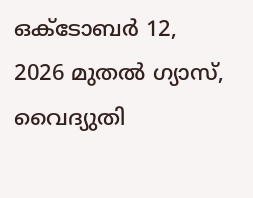ഒക്ടോബർ 12, 2026 മുതൽ ഗ്യാസ്, വൈദ്യുതി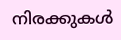നിരക്കുകൾ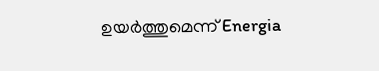ഉയർത്തുമെന്ന് Energia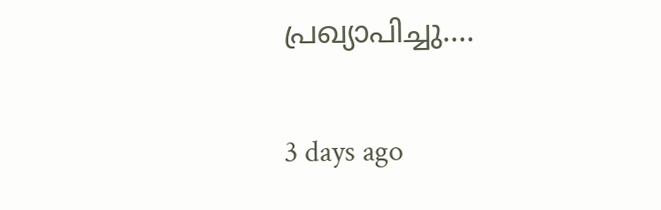പ്രഖ്യാപിച്ചു.…

3 days ago